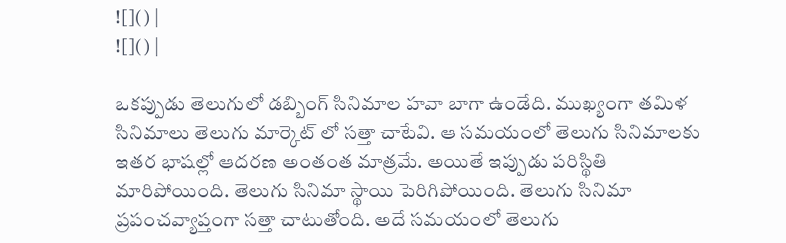![]() |
![]() |

ఒకప్పుడు తెలుగులో డబ్బింగ్ సినిమాల హవా బాగా ఉండేది. ముఖ్యంగా తమిళ సినిమాలు తెలుగు మార్కెట్ లో సత్తా చాటేవి. ఆ సమయంలో తెలుగు సినిమాలకు ఇతర భాషల్లో ఆదరణ అంతంత మాత్రమే. అయితే ఇప్పుడు పరిస్థితి మారిపోయింది. తెలుగు సినిమా స్థాయి పెరిగిపోయింది. తెలుగు సినిమా ప్రపంచవ్యాప్తంగా సత్తా చాటుతోంది. అదే సమయంలో తెలుగు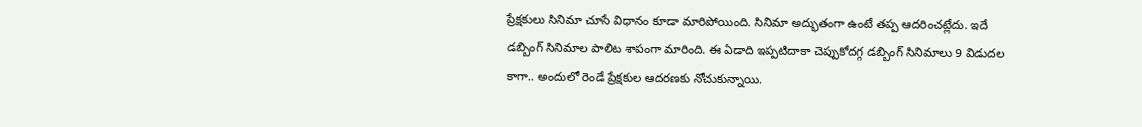ప్రేక్షకులు సినిమా చూసే విధానం కూడా మారిపోయింది. సినిమా అద్భుతంగా ఉంటే తప్ప ఆదరించట్లేదు. ఇదే డబ్బింగ్ సినిమాల పాలిట శాపంగా మారింది. ఈ ఏడాది ఇప్పటిదాకా చెప్పుకోదగ్గ డబ్బింగ్ సినిమాలు 9 విడుదల కాగా.. అందులో రెండే ప్రేక్షకుల ఆదరణకు నోచుకున్నాయి.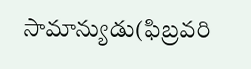సామాన్యుడు(ఫిబ్రవరి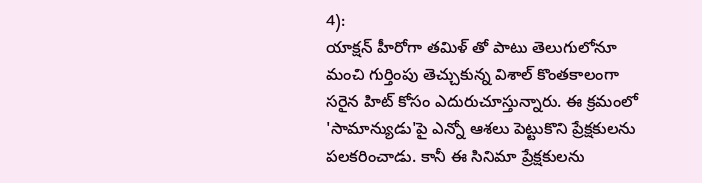4):
యాక్షన్ హీరోగా తమిళ్ తో పాటు తెలుగులోనూ మంచి గుర్తింపు తెచ్చుకున్న విశాల్ కొంతకాలంగా సరైన హిట్ కోసం ఎదురుచూస్తున్నారు. ఈ క్రమంలో 'సామాన్యుడు'పై ఎన్నో ఆశలు పెట్టుకొని ప్రేక్షకులను పలకరించాడు. కానీ ఈ సినిమా ప్రేక్షకులను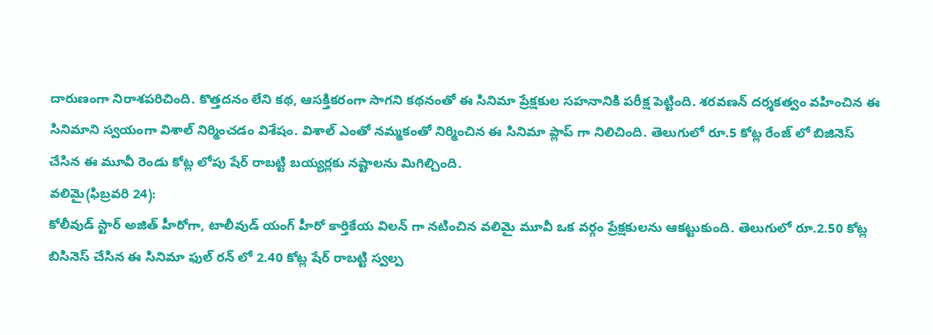దారుణంగా నిరాశపరిచింది. కొత్తదనం లేని కథ, ఆసక్తికరంగా సాగని కథనంతో ఈ సినిమా ప్రేక్షకుల సహనానికి పరీక్ష పెట్టింది. శరవణన్ దర్శకత్వం వహించిన ఈ సినిమాని స్వయంగా విశాల్ నిర్మించడం విశేషం. విశాల్ ఎంతో నమ్మకంతో నిర్మించిన ఈ సినిమా ప్లాప్ గా నిలిచింది. తెలుగులో రూ.5 కోట్ల రేంజ్ లో బిజినెస్ చేసిన ఈ మూవీ రెండు కోట్ల లోపు షేర్ రాబట్టి బయ్యర్లకు నష్టాలను మిగిల్చింది.
వలిమై(ఫిబ్రవరి 24):
కోలీవుడ్ స్టార్ అజిత్ హీరోగా, టాలీవుడ్ యంగ్ హీరో కార్తికేయ విలన్ గా నటించిన వలిమై మూవీ ఒక వర్గం ప్రేక్షకులను ఆకట్టుకుంది. తెలుగులో రూ.2.50 కోట్ల బిసినెస్ చేసిన ఈ సినిమా ఫుల్ రన్ లో 2.40 కోట్ల షేర్ రాబట్టి స్వల్ప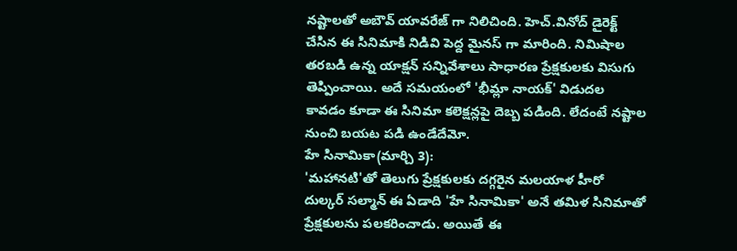నష్టాలతో అబౌవ్ యావరేజ్ గా నిలిచింది. హెచ్.వినోద్ డైరెక్ట్ చేసిన ఈ సినిమాకి నిడివి పెద్ద మైనస్ గా మారింది. నిమిషాల తరబడి ఉన్న యాక్షన్ సన్నివేశాలు సాధారణ ప్రేక్షకులకు విసుగు తెప్పించాయి. అదే సమయంలో 'భీమ్లా నాయక్' విడుదల కావడం కూడా ఈ సినిమా కలెక్షన్లపై దెబ్బ పడింది. లేదంటే నష్టాల నుంచి బయట పడి ఉండేదేమో.
హే సినామికా(మార్చి 3):
'మహానటి'తో తెలుగు ప్రేక్షకులకు దగ్గరైన మలయాళ హీరో దుల్కర్ సల్మాన్ ఈ ఏడాది 'హే సినామికా' అనే తమిళ సినిమాతో ప్రేక్షకులను పలకరించాడు. అయితే ఈ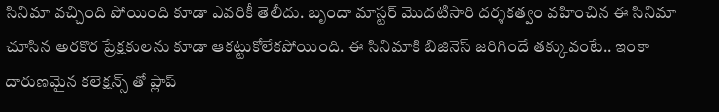సినిమా వచ్చింది పోయింది కూడా ఎవరికీ తెలీదు. బృందా మాస్టర్ మొదటిసారి దర్శకత్వం వహించిన ఈ సినిమా చూసిన అరకొర ప్రేక్షకులను కూడా ఆకట్టుకోలేకపోయింది. ఈ సినిమాకి బిజినెస్ జరిగిందే తక్కువంటే.. ఇంకా దారుణమైన కలెక్షన్స్ తో ప్లాప్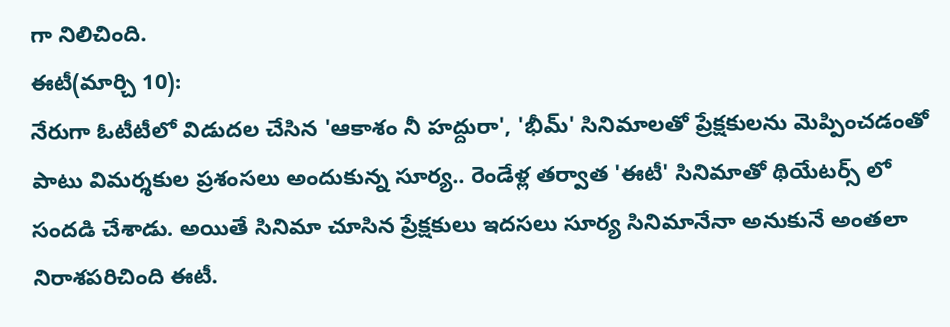గా నిలిచింది.
ఈటీ(మార్చి 10):
నేరుగా ఓటీటీలో విడుదల చేసిన 'ఆకాశం నీ హద్దురా', 'భీమ్' సినిమాలతో ప్రేక్షకులను మెప్పించడంతో పాటు విమర్శకుల ప్రశంసలు అందుకున్న సూర్య.. రెండేళ్ల తర్వాత 'ఈటీ' సినిమాతో థియేటర్స్ లో సందడి చేశాడు. అయితే సినిమా చూసిన ప్రేక్షకులు ఇదసలు సూర్య సినిమానేనా అనుకునే అంతలా నిరాశపరిచింది ఈటీ.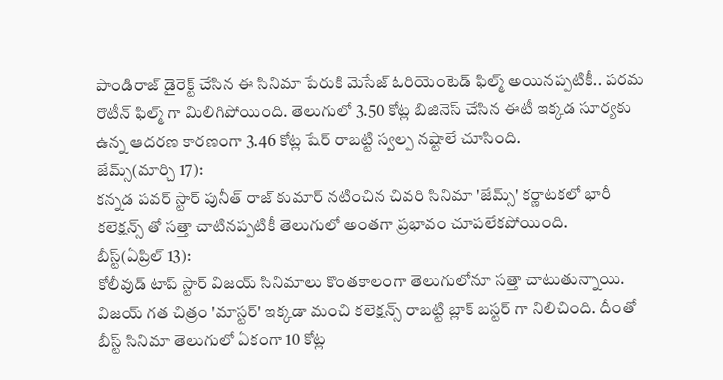పాండిరాజ్ డైరెక్ట్ చేసిన ఈ సినిమా పేరుకి మెసేజ్ ఓరియెంటెడ్ ఫిల్మ్ అయినప్పటికీ.. పరమ రొటీన్ ఫిల్మ్ గా మిలిగిపోయింది. తెలుగులో 3.50 కోట్ల బిజినెస్ చేసిన ఈటీ ఇక్కడ సూర్యకు ఉన్న ఆదరణ కారణంగా 3.46 కోట్ల షేర్ రాబట్టి స్వల్ప నష్టాలే చూసింది.
జేమ్స్(మార్చి 17):
కన్నడ పవర్ స్టార్ పునీత్ రాజ్ కుమార్ నటించిన చివరి సినిమా 'జేమ్స్' కర్ణాటకలో భారీ కలెక్షన్స్ తో సత్తా చాటినప్పటికీ తెలుగులో అంతగా ప్రభావం చూపలేకపోయింది.
బీస్ట్(ఏప్రిల్ 13):
కోలీవుడ్ టాప్ స్టార్ విజయ్ సినిమాలు కొంతకాలంగా తెలుగులోనూ సత్తా చాటుతున్నాయి. విజయ్ గత చిత్రం 'మాస్టర్' ఇక్కడా మంచి కలెక్షన్స్ రాబట్టి బ్లాక్ బస్టర్ గా నిలిచింది. దీంతో బీస్ట్ సినిమా తెలుగులో ఏకంగా 10 కోట్ల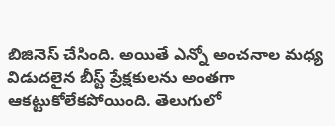బిజినెస్ చేసింది. అయితే ఎన్నో అంచనాల మధ్య విడుదలైన బీస్ట్ ప్రేక్షకులను అంతగా ఆకట్టుకోలేకపోయింది. తెలుగులో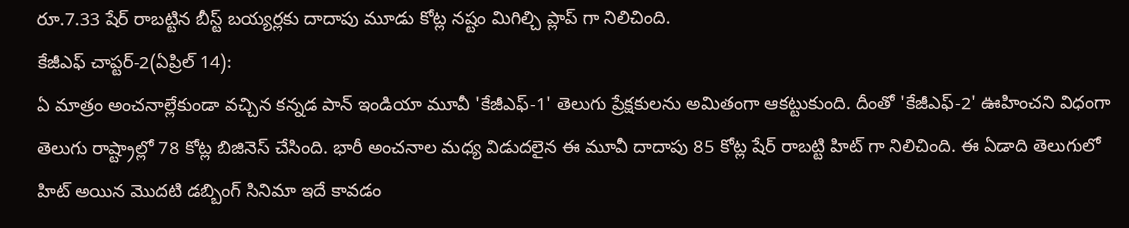రూ.7.33 షేర్ రాబట్టిన బీస్ట్ బయ్యర్లకు దాదాపు మూడు కోట్ల నష్టం మిగిల్చి ప్లాప్ గా నిలిచింది.
కేజీఎఫ్ చాప్టర్-2(ఏప్రిల్ 14):
ఏ మాత్రం అంచనాల్లేకుండా వచ్చిన కన్నడ పాన్ ఇండియా మూవీ 'కేజీఎఫ్-1' తెలుగు ప్రేక్షకులను అమితంగా ఆకట్టుకుంది. దీంతో 'కేజీఎఫ్-2' ఊహించని విధంగా తెలుగు రాష్ట్రాల్లో 78 కోట్ల బిజినెస్ చేసింది. భారీ అంచనాల మధ్య విడుదలైన ఈ మూవీ దాదాపు 85 కోట్ల షేర్ రాబట్టి హిట్ గా నిలిచింది. ఈ ఏడాది తెలుగులో హిట్ అయిన మొదటి డబ్బింగ్ సినిమా ఇదే కావడం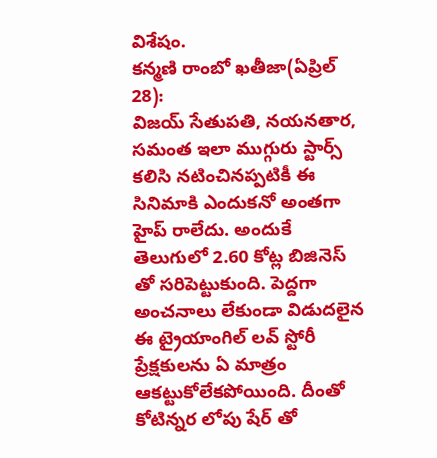విశేషం.
కన్మణి రాంబో ఖతీజా(ఏప్రిల్ 28):
విజయ్ సేతుపతి, నయనతార, సమంత ఇలా ముగ్గురు స్టార్స్ కలిసి నటించినప్పటికీ ఈ సినిమాకి ఎందుకనో అంతగా హైప్ రాలేదు. అందుకే తెలుగులో 2.60 కోట్ల బిజినెస్ తో సరిపెట్టుకుంది. పెద్దగా అంచనాలు లేకుండా విడుదలైన ఈ ట్రైయాంగిల్ లవ్ స్టోరీ ప్రేక్షకులను ఏ మాత్రం ఆకట్టుకోలేకపోయింది. దీంతో కోటిన్నర లోపు షేర్ తో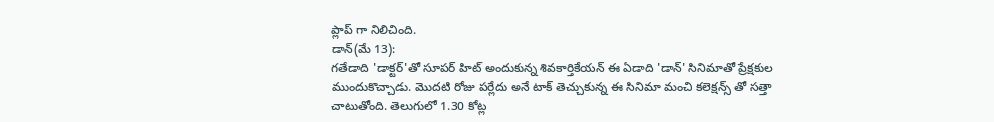ప్లాప్ గా నిలిచింది.
డాన్(మే 13):
గతేడాది 'డాక్టర్'తో సూపర్ హిట్ అందుకున్న శివకార్తికేయన్ ఈ ఏడాది 'డాన్' సినిమాతో ప్రేక్షకుల ముందుకొచ్చాడు. మొదటి రోజు పర్లేదు అనే టాక్ తెచ్చుకున్న ఈ సినిమా మంచి కలెక్షన్స్ తో సత్తా చాటుతోంది. తెలుగులో 1.30 కోట్ల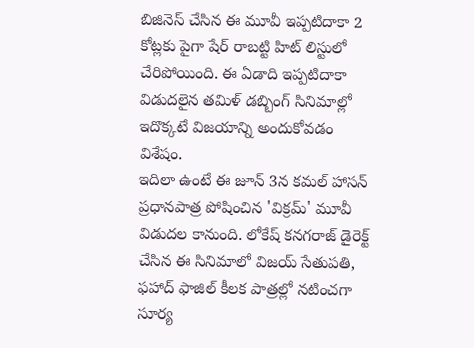బిజినెస్ చేసిన ఈ మూవీ ఇప్పటిదాకా 2 కోట్లకు పైగా షేర్ రాబట్టి హిట్ లిస్టులో చేరిపోయింది. ఈ ఏడాది ఇప్పటిదాకా విడుదలైన తమిళ్ డబ్బింగ్ సినిమాల్లో ఇదొక్కటే విజయాన్ని అందుకోవడం విశేషం.
ఇదిలా ఉంటే ఈ జూన్ 3న కమల్ హాసన్ ప్రధానపాత్ర పోషించిన 'విక్రమ్' మూవీ విడుదల కానుంది. లోకేష్ కనగరాజ్ డైరెక్ట్ చేసిన ఈ సినిమాలో విజయ్ సేతుపతి, ఫహాద్ ఫాజిల్ కీలక పాత్రల్లో నటించగా సూర్య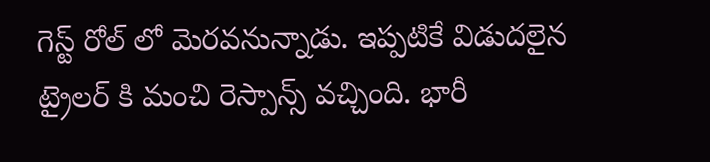గెస్ట్ రోల్ లో మెరవనున్నాడు. ఇప్పటికే విడుదలైన ట్రైలర్ కి మంచి రెస్పాన్స్ వచ్చింది. భారీ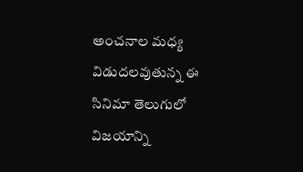అంచనాల మధ్య విడుదలవుతున్న ఈ సినిమా తెలుగులో విజయాన్ని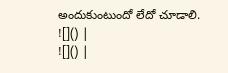అందుకుంటుందో లేదో చూడాలి.
![]() |
![]() |